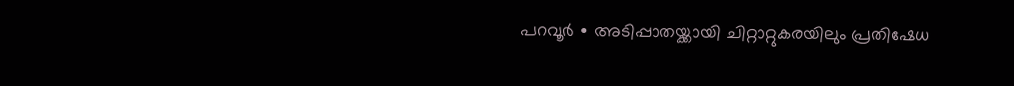പറവൂർ ∙ അടിപ്പാതയ്ക്കായി ചിറ്റാറ്റുകരയിലും പ്രതിഷേധ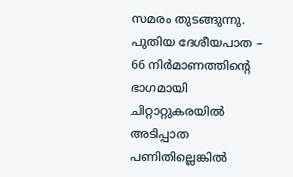സമരം തുടങ്ങുന്നു. പുതിയ ദേശീയപാത – 66 നിർമാണത്തിന്റെ ഭാഗമായി ചിറ്റാറ്റുകരയിൽ അടിപ്പാത പണിതില്ലെങ്കിൽ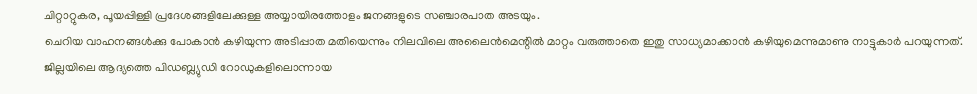ചിറ്റാറ്റുകര, പൂയപ്പിള്ളി പ്രദേശങ്ങളിലേക്കുള്ള അയ്യായിരത്തോളം ജനങ്ങളുടെ സഞ്ചാരപാത അടയും.
ചെറിയ വാഹനങ്ങൾക്കു പോകാൻ കഴിയുന്ന അടിപ്പാത മതിയെന്നും നിലവിലെ അലൈൻമെന്റിൽ മാറ്റം വരുത്താതെ ഇതു സാധ്യമാക്കാൻ കഴിയുമെന്നുമാണു നാട്ടുകാർ പറയുന്നത്.
ജില്ലയിലെ ആദ്യത്തെ പിഡബ്ല്യുഡി റോഡുകളിലൊന്നായ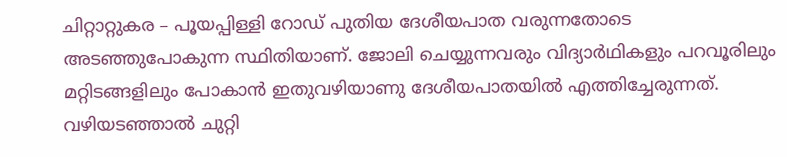ചിറ്റാറ്റുകര – പൂയപ്പിള്ളി റോഡ് പുതിയ ദേശീയപാത വരുന്നതോടെ അടഞ്ഞുപോകുന്ന സ്ഥിതിയാണ്. ജോലി ചെയ്യുന്നവരും വിദ്യാർഥികളും പറവൂരിലും മറ്റിടങ്ങളിലും പോകാൻ ഇതുവഴിയാണു ദേശീയപാതയിൽ എത്തിച്ചേരുന്നത്.
വഴിയടഞ്ഞാൽ ചുറ്റി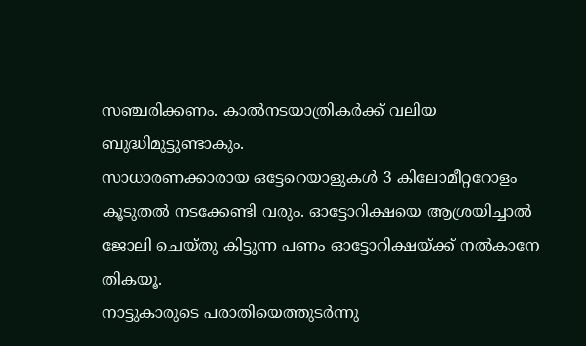സഞ്ചരിക്കണം. കാൽനടയാത്രികർക്ക് വലിയ ബുദ്ധിമുട്ടുണ്ടാകും.
സാധാരണക്കാരായ ഒട്ടേറെയാളുകൾ 3 കിലോമീറ്ററോളം കൂടുതൽ നടക്കേണ്ടി വരും. ഓട്ടോറിക്ഷയെ ആശ്രയിച്ചാൽ ജോലി ചെയ്തു കിട്ടുന്ന പണം ഓട്ടോറിക്ഷയ്ക്ക് നൽകാനേ തികയൂ.
നാട്ടുകാരുടെ പരാതിയെത്തുടർന്നു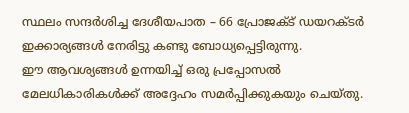സ്ഥലം സന്ദർശിച്ച ദേശീയപാത – 66 പ്രോജക്ട് ഡയറക്ടർ ഇക്കാര്യങ്ങൾ നേരിട്ടു കണ്ടു ബോധ്യപ്പെട്ടിരുന്നു.
ഈ ആവശ്യങ്ങൾ ഉന്നയിച്ച് ഒരു പ്രപ്പോസൽ മേലധികാരികൾക്ക് അദ്ദേഹം സമർപ്പിക്കുകയും ചെയ്തു.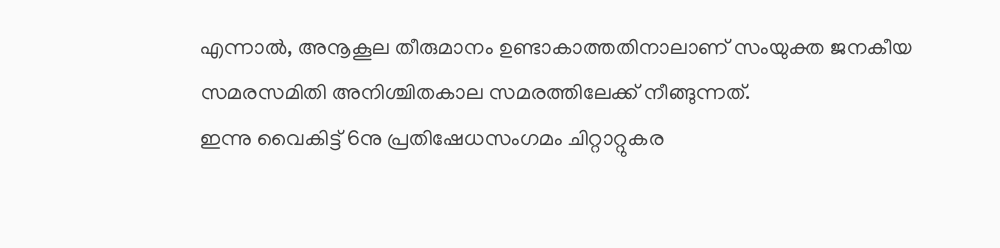എന്നാൽ, അനൂകൂല തീരുമാനം ഉണ്ടാകാത്തതിനാലാണ് സംയുക്ത ജനകീയ സമരസമിതി അനിശ്ചിതകാല സമരത്തിലേക്ക് നീങ്ങുന്നത്.
ഇന്നു വൈകിട്ട് 6നു പ്രതിഷേധസംഗമം ചിറ്റാറ്റുകര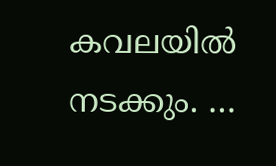കവലയിൽ നടക്കും. …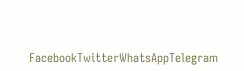FacebookTwitterWhatsAppTelegram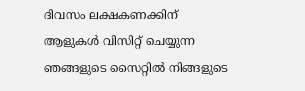ദിവസം ലക്ഷകണക്കിന് ആളുകൾ വിസിറ്റ് ചെയ്യുന്ന ഞങ്ങളുടെ സൈറ്റിൽ നിങ്ങളുടെ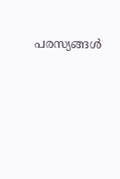പരസ്യങ്ങൾ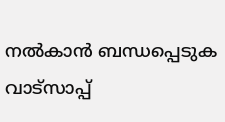നൽകാൻ ബന്ധപ്പെടുക വാട്സാപ്പ്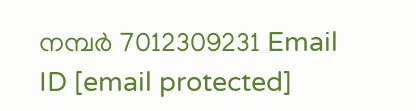നമ്പർ 7012309231 Email ID [email protected]